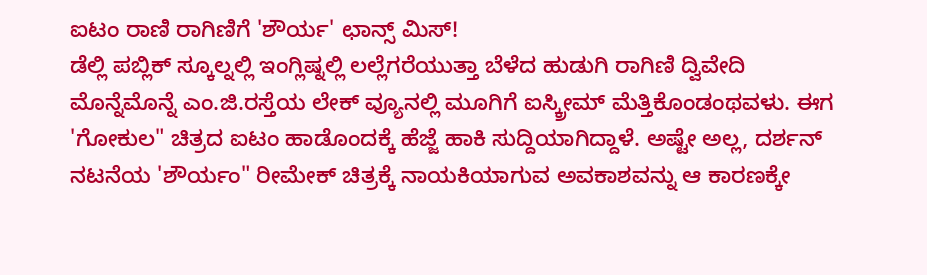ಐಟಂ ರಾಣಿ ರಾಗಿಣಿಗೆ 'ಶೌರ್ಯ' ಛಾನ್ಸ್ ಮಿಸ್!
ಡೆಲ್ಲಿ ಪಬ್ಲಿಕ್ ಸ್ಕೂಲ್ನಲ್ಲಿ ಇಂಗ್ಲಿಷ್ನಲ್ಲಿ ಲಲ್ಲೆಗರೆಯುತ್ತಾ ಬೆಳೆದ ಹುಡುಗಿ ರಾಗಿಣಿ ದ್ವಿವೇದಿ ಮೊನ್ನೆಮೊನ್ನೆ ಎಂ.ಜಿ.ರಸ್ತೆಯ ಲೇಕ್ ವ್ಯೂನಲ್ಲಿ ಮೂಗಿಗೆ ಐಸ್ಕ್ರೀಮ್ ಮೆತ್ತಿಕೊಂಡಂಥವಳು. ಈಗ 'ಗೋಕುಲ" ಚಿತ್ರದ ಐಟಂ ಹಾಡೊಂದಕ್ಕೆ ಹೆಜ್ಜೆ ಹಾಕಿ ಸುದ್ದಿಯಾಗಿದ್ದಾಳೆ. ಅಷ್ಟೇ ಅಲ್ಲ, ದರ್ಶನ್ ನಟನೆಯ 'ಶೌರ್ಯಂ" ರೀಮೇಕ್ ಚಿತ್ರಕ್ಕೆ ನಾಯಕಿಯಾಗುವ ಅವಕಾಶವನ್ನು ಆ ಕಾರಣಕ್ಕೇ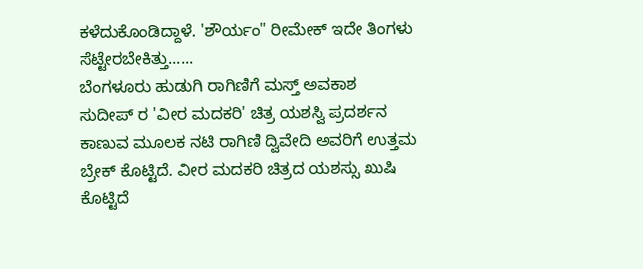ಕಳೆದುಕೊಂಡಿದ್ದಾಳೆ. 'ಶೌರ್ಯಂ" ರೀಮೇಕ್ ಇದೇ ತಿಂಗಳು ಸೆಟ್ಟೇರಬೇಕಿತ್ತು......
ಬೆಂಗಳೂರು ಹುಡುಗಿ ರಾಗಿಣಿಗೆ ಮಸ್ತ್ ಅವಕಾಶ
ಸುದೀಪ್ ರ 'ವೀರ ಮದಕರಿ' ಚಿತ್ರ ಯಶಸ್ವಿ ಪ್ರದರ್ಶನ ಕಾಣುವ ಮೂಲಕ ನಟಿ ರಾಗಿಣಿ ದ್ವಿವೇದಿ ಅವರಿಗೆ ಉತ್ತಮ ಬ್ರೇಕ್ ಕೊಟ್ಟಿದೆ. ವೀರ ಮದಕರಿ ಚಿತ್ರದ ಯಶಸ್ಸು ಖುಷಿ ಕೊಟ್ಟಿದೆ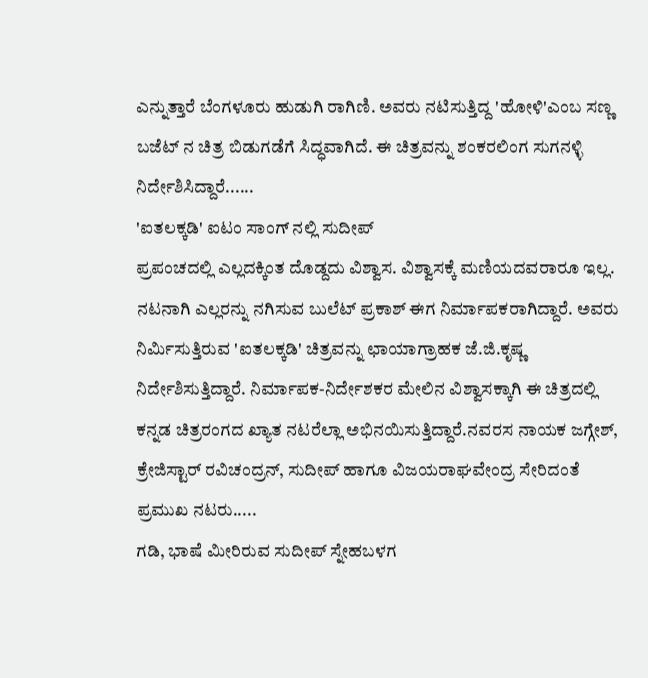ಎನ್ನುತ್ತಾರೆ ಬೆಂಗಳೂರು ಹುಡುಗಿ ರಾಗಿಣಿ. ಅವರು ನಟಿಸುತ್ತಿದ್ದ 'ಹೋಳಿ'ಎಂಬ ಸಣ್ಣ ಬಜೆಟ್ ನ ಚಿತ್ರ ಬಿಡುಗಡೆಗೆ ಸಿದ್ಧವಾಗಿದೆ. ಈ ಚಿತ್ರವನ್ನು ಶಂಕರಲಿಂಗ ಸುಗನಳ್ಳಿ ನಿರ್ದೇಶಿಸಿದ್ದಾರೆ......
'ಐತಲಕ್ಕಡಿ' ಐಟಂ ಸಾಂಗ್ ನಲ್ಲಿ ಸುದೀಪ್
ಪ್ರಪಂಚದಲ್ಲಿ ಎಲ್ಲದಕ್ಕಿಂತ ದೊಡ್ದದು ವಿಶ್ವಾಸ. ವಿಶ್ವಾಸಕ್ಕೆ ಮಣಿಯದವರಾರೂ ಇಲ್ಲ. ನಟನಾಗಿ ಎಲ್ಲರನ್ನು ನಗಿಸುವ ಬುಲೆಟ್ ಪ್ರಕಾಶ್ ಈಗ ನಿರ್ಮಾಪಕರಾಗಿದ್ದಾರೆ. ಅವರು ನಿರ್ಮಿಸುತ್ತಿರುವ 'ಐತಲಕ್ಕಡಿ' ಚಿತ್ರವನ್ನು ಛಾಯಾಗ್ರಾಹಕ ಜೆ.ಜಿ.ಕೃಷ್ಣ ನಿರ್ದೇಶಿಸುತ್ತಿದ್ದಾರೆ. ನಿರ್ಮಾಪಕ-ನಿರ್ದೇಶಕರ ಮೇಲಿನ ವಿಶ್ವಾಸಕ್ಕಾಗಿ ಈ ಚಿತ್ರದಲ್ಲಿ ಕನ್ನಡ ಚಿತ್ರರಂಗದ ಖ್ಯಾತ ನಟರೆಲ್ಲಾ ಅಭಿನಯಿಸುತ್ತಿದ್ದಾರೆ.ನವರಸ ನಾಯಕ ಜಗ್ಗೇಶ್, ಕ್ರೇಜಿಸ್ಟಾರ್ ರವಿಚಂದ್ರನ್, ಸುದೀಪ್ ಹಾಗೂ ವಿಜಯರಾಘವೇಂದ್ರ ಸೇರಿದಂತೆ ಪ್ರಮುಖ ನಟರು.....
ಗಡಿ, ಭಾಷೆ ಮೀರಿರುವ ಸುದೀಪ್ ಸ್ನೇಹಬಳಗ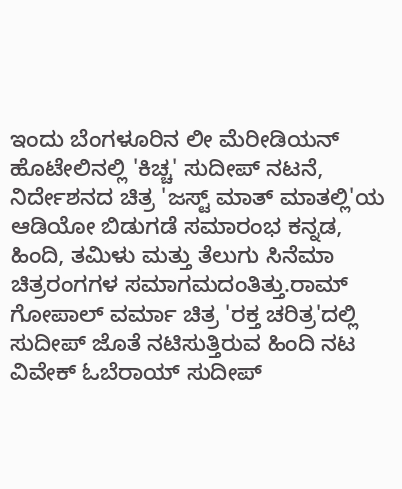ಇಂದು ಬೆಂಗಳೂರಿನ ಲೀ ಮೆರೀಡಿಯನ್ ಹೊಟೇಲಿನಲ್ಲಿ 'ಕಿಚ್ಚ' ಸುದೀಪ್ ನಟನೆ, ನಿರ್ದೇಶನದ ಚಿತ್ರ 'ಜಸ್ಟ್ ಮಾತ್ ಮಾತಲ್ಲಿ'ಯ ಆಡಿಯೋ ಬಿಡುಗಡೆ ಸಮಾರಂಭ ಕನ್ನಡ, ಹಿಂದಿ, ತಮಿಳು ಮತ್ತು ತೆಲುಗು ಸಿನೆಮಾ ಚಿತ್ರರಂಗಗಳ ಸಮಾಗಮದಂತಿತ್ತು.ರಾಮ್ ಗೋಪಾಲ್ ವರ್ಮಾ ಚಿತ್ರ 'ರಕ್ತ ಚರಿತ್ರ'ದಲ್ಲಿ ಸುದೀಪ್ ಜೊತೆ ನಟಿಸುತ್ತಿರುವ ಹಿಂದಿ ನಟ ವಿವೇಕ್ ಓಬೆರಾಯ್ ಸುದೀಪ್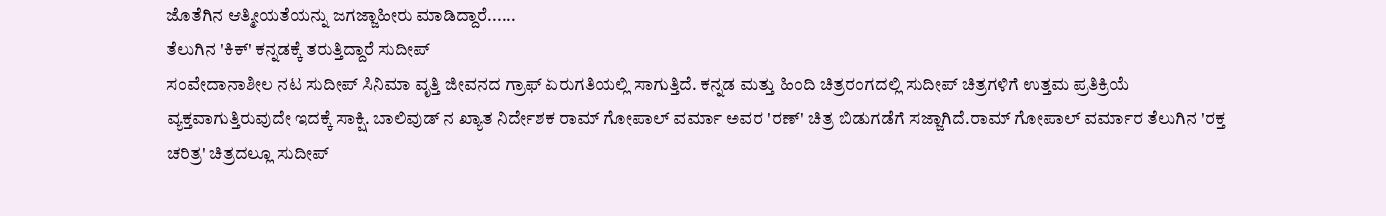ಜೊತೆಗಿನ ಆತ್ಮೀಯತೆಯನ್ನು ಜಗಜ್ಜಾಹೀರು ಮಾಡಿದ್ದಾರೆ......
ತೆಲುಗಿನ 'ಕಿಕ್' ಕನ್ನಡಕ್ಕೆ ತರುತ್ತಿದ್ದಾರೆ ಸುದೀಪ್
ಸಂವೇದಾನಾಶೀಲ ನಟ ಸುದೀಪ್ ಸಿನಿಮಾ ವೃತ್ತಿ ಜೀವನದ ಗ್ರಾಫ್ ಏರುಗತಿಯಲ್ಲಿ ಸಾಗುತ್ತಿದೆ. ಕನ್ನಡ ಮತ್ತು ಹಿಂದಿ ಚಿತ್ರರಂಗದಲ್ಲಿ ಸುದೀಪ್ ಚಿತ್ರಗಳಿಗೆ ಉತ್ತಮ ಪ್ರತಿಕ್ರಿಯೆ ವ್ಯಕ್ತವಾಗುತ್ತಿರುವುದೇ ಇದಕ್ಕೆ ಸಾಕ್ಷಿ. ಬಾಲಿವುಡ್ ನ ಖ್ಯಾತ ನಿರ್ದೇಶಕ ರಾಮ್ ಗೋಪಾಲ್ ವರ್ಮಾ ಅವರ 'ರಣ್' ಚಿತ್ರ ಬಿಡುಗಡೆಗೆ ಸಜ್ಜಾಗಿದೆ.ರಾಮ್ ಗೋಪಾಲ್ ವರ್ಮಾರ ತೆಲುಗಿನ 'ರಕ್ತ ಚರಿತ್ರ' ಚಿತ್ರದಲ್ಲೂ ಸುದೀಪ್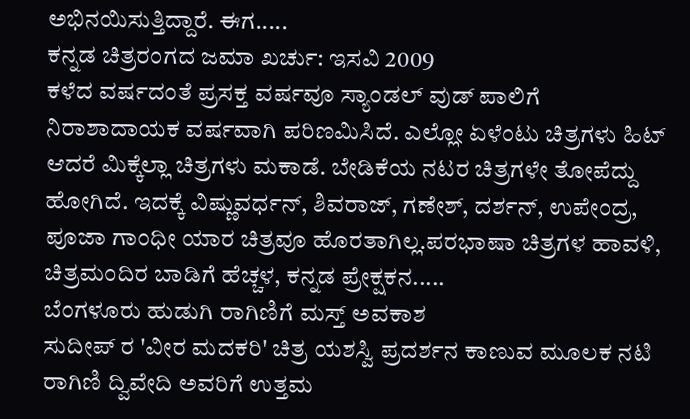ಅಭಿನಯಿಸುತ್ತಿದ್ದಾರೆ. ಈಗ.....
ಕನ್ನಡ ಚಿತ್ರರಂಗದ ಜಮಾ ಖರ್ಚು: ಇಸವಿ 2009
ಕಳೆದ ವರ್ಷದಂತೆ ಪ್ರಸಕ್ತ ವರ್ಷವೂ ಸ್ಯಾಂಡಲ್ ವುಡ್ ಪಾಲಿಗೆ ನಿರಾಶಾದಾಯಕ ವರ್ಷವಾಗಿ ಪರಿಣಮಿಸಿದೆ. ಎಲ್ಲೋ ಏಳೆಂಟು ಚಿತ್ರಗಳು ಹಿಟ್ ಆದರೆ ಮಿಕ್ಕೆಲ್ಲಾ ಚಿತ್ರಗಳು ಮಕಾಡೆ. ಬೇಡಿಕೆಯ ನಟರ ಚಿತ್ರಗಳೇ ತೋಪೆದ್ದು ಹೋಗಿದೆ. ಇದಕ್ಕೆ ವಿಷ್ಣುವರ್ಧನ್, ಶಿವರಾಜ್, ಗಣೇಶ್, ದರ್ಶನ್, ಉಪೇಂದ್ರ, ಪೂಜಾ ಗಾಂಧೀ ಯಾರ ಚಿತ್ರವೂ ಹೊರತಾಗಿಲ್ಲ.ಪರಭಾಷಾ ಚಿತ್ರಗಳ ಹಾವಳಿ, ಚಿತ್ರಮಂದಿರ ಬಾಡಿಗೆ ಹೆಚ್ಚಳ, ಕನ್ನಡ ಪ್ರೇಕ್ಷಕನ.....
ಬೆಂಗಳೂರು ಹುಡುಗಿ ರಾಗಿಣಿಗೆ ಮಸ್ತ್ ಅವಕಾಶ
ಸುದೀಪ್ ರ 'ವೀರ ಮದಕರಿ' ಚಿತ್ರ ಯಶಸ್ವಿ ಪ್ರದರ್ಶನ ಕಾಣುವ ಮೂಲಕ ನಟಿ ರಾಗಿಣಿ ದ್ವಿವೇದಿ ಅವರಿಗೆ ಉತ್ತಮ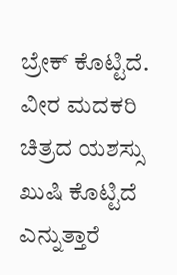ಬ್ರೇಕ್ ಕೊಟ್ಟಿದೆ. ವೀರ ಮದಕರಿ ಚಿತ್ರದ ಯಶಸ್ಸು ಖುಷಿ ಕೊಟ್ಟಿದೆ ಎನ್ನುತ್ತಾರೆ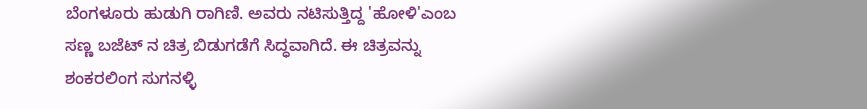ಬೆಂಗಳೂರು ಹುಡುಗಿ ರಾಗಿಣಿ. ಅವರು ನಟಿಸುತ್ತಿದ್ದ 'ಹೋಳಿ'ಎಂಬ ಸಣ್ಣ ಬಜೆಟ್ ನ ಚಿತ್ರ ಬಿಡುಗಡೆಗೆ ಸಿದ್ಧವಾಗಿದೆ. ಈ ಚಿತ್ರವನ್ನು ಶಂಕರಲಿಂಗ ಸುಗನಳ್ಳಿ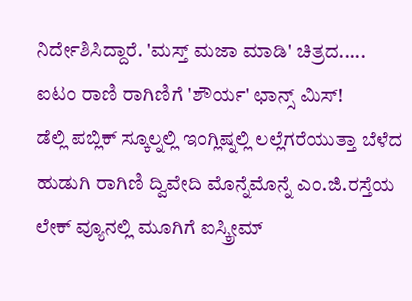ನಿರ್ದೇಶಿಸಿದ್ದಾರೆ. 'ಮಸ್ತ್ ಮಜಾ ಮಾಡಿ' ಚಿತ್ರದ.....
ಐಟಂ ರಾಣಿ ರಾಗಿಣಿಗೆ 'ಶೌರ್ಯ' ಛಾನ್ಸ್ ಮಿಸ್!
ಡೆಲ್ಲಿ ಪಬ್ಲಿಕ್ ಸ್ಕೂಲ್ನಲ್ಲಿ ಇಂಗ್ಲಿಷ್ನಲ್ಲಿ ಲಲ್ಲೆಗರೆಯುತ್ತಾ ಬೆಳೆದ ಹುಡುಗಿ ರಾಗಿಣಿ ದ್ವಿವೇದಿ ಮೊನ್ನೆಮೊನ್ನೆ ಎಂ.ಜಿ.ರಸ್ತೆಯ ಲೇಕ್ ವ್ಯೂನಲ್ಲಿ ಮೂಗಿಗೆ ಐಸ್ಕ್ರೀಮ್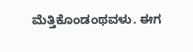ಮೆತ್ತಿಕೊಂಡಂಥವಳು. ಈಗ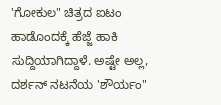'ಗೋಕುಲ" ಚಿತ್ರದ ಐಟಂ ಹಾಡೊಂದಕ್ಕೆ ಹೆಜ್ಜೆ ಹಾಕಿ ಸುದ್ದಿಯಾಗಿದ್ದಾಳೆ. ಅಷ್ಟೇ ಅಲ್ಲ, ದರ್ಶನ್ ನಟನೆಯ 'ಶೌರ್ಯಂ"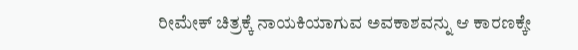ರೀಮೇಕ್ ಚಿತ್ರಕ್ಕೆ ನಾಯಕಿಯಾಗುವ ಅವಕಾಶವನ್ನು ಆ ಕಾರಣಕ್ಕೇ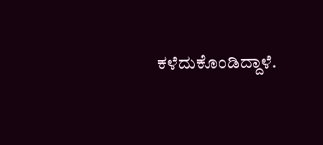ಕಳೆದುಕೊಂಡಿದ್ದಾಳೆ.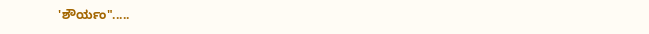'ಶೌರ್ಯಂ".....